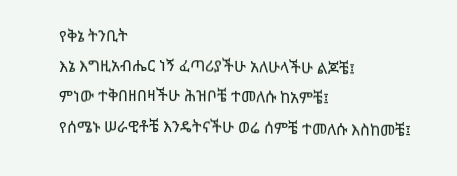የቅኔ ትንቢት
እኔ እግዚአብሔር ነኝ ፈጣሪያችሁ አለሁላችሁ ልጆቼ፤
ምነው ተቅበዘበዛችሁ ሕዝቦቼ ተመለሱ ከአምቼ፤
የሰሜኑ ሠራዊቶቼ እንዴትናችሁ ወሬ ሰምቼ ተመለሱ እስከመቼ፤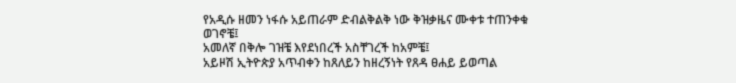የአዲሱ ዘመን ነፋሱ አይጠራም ድብልቅልቅ ነው ቅዝቃዜና ሙቀቱ ተጠንቀቁ
ወገኖቼ፤
አመለኛ በቅሎ ገዝቼ እየደነበረች አስቸገረች ከአምቼ፤
አይዞሽ ኢትዮጵያ አጥብቀን ከጸለይን ከዘረኝነት የጸዳ ፀሐይ ይወጣል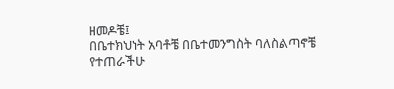ዘመዶቼ፤
በቤተክህነት አባቶቼ በቤተመንግስት ባለስልጣኖቼ
የተጠራችሁ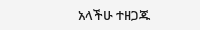አላችሁ ተዘጋጁ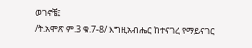ወገኖቼ፤
/ት.አሞጽ ም.3 ቁ.7-8/ እግዚአብሔር ከተናገረ የማይናገር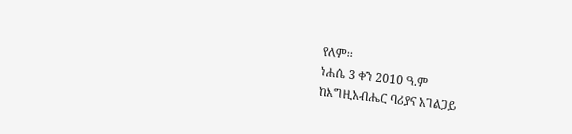የለም፡፡
ነሐሴ 3 ቀን 2010 ዓ.ም
ከእግዚአብሔር ባሪያና አገልጋይ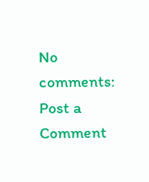No comments:
Post a Comment